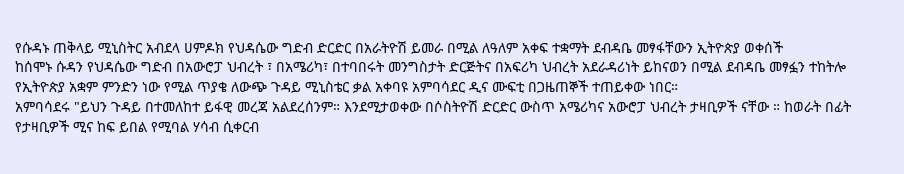የሱዳኑ ጠቅላይ ሚኒስትር አብደላ ሀምዶክ የህዳሴው ግድብ ድርድር በአራትዮሽ ይመራ በሚል ለዓለም አቀፍ ተቋማት ደብዳቤ መፃፋቸውን ኢትዮጵያ ወቀሰች
ከሰሞኑ ሱዳን የህዳሴው ግድብ በአውሮፓ ህብረት ፣ በአሜሪካ፣ በተባበሩት መንግስታት ድርጅትና በአፍሪካ ህብረት አደራዳሪነት ይከናወን በሚል ደብዳቤ መፃፏን ተከትሎ የኢትዮጵያ አቋም ምንድን ነው የሚል ጥያቄ ለውጭ ጉዳይ ሚኒስቴር ቃል አቀባዩ አምባሳደር ዲና ሙፍቲ በጋዜጠኞች ተጠይቀው ነበር።
አምባሳደሩ "ይህን ጉዳይ በተመለከተ ይፋዊ መረጃ አልደረሰንም። እንደሚታወቀው በሶስትዮሽ ድርድር ውስጥ አሜሪካና አውሮፓ ህብረት ታዛቢዎች ናቸው ። ከወራት በፊት የታዛቢዎች ሚና ከፍ ይበል የሚባል ሃሳብ ሲቀርብ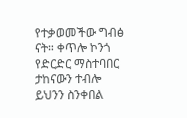የተቃወመችው ግብፅ ናት። ቀጥሎ ኮንጎ የድርድር ማስተባበር ታከናውን ተብሎ ይህንን ስንቀበል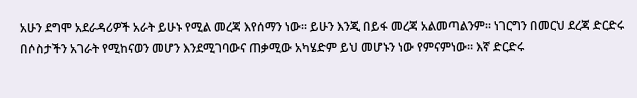አሁን ደግሞ አደራዳሪዎች አራት ይሁኑ የሚል መረጃ እየሰማን ነው። ይሁን እንጂ በይፋ መረጃ አልመጣልንም። ነገርግን በመርህ ደረጃ ድርድሩ በሶስታችን አገራት የሚከናወን መሆን እንደሚገባውና ጠቃሚው አካሄድም ይህ መሆኑን ነው የምናምነው። እኛ ድርድሩ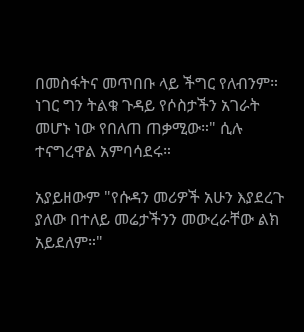በመስፋትና መጥበቡ ላይ ችግር የለብንም። ነገር ግን ትልቁ ጉዳይ የሶስታችን አገራት መሆኑ ነው የበለጠ ጠቃሚው።" ሲሉ ተናግረዋል አምባሳደሩ።

አያይዘውም "የሱዳን መሪዎች አሁን እያደረጉ ያለው በተለይ መሬታችንን መውረራቸው ልክ አይደለም።"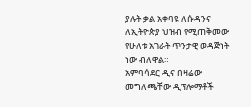ያሉት ቃል አቀባዩ ለሱዳንና ለኢትዮጵያ ህዝብ የሚጠቅመው የሁለቱ አገራት ጥንታዊ ወዳጅነት ነው ብለዋል።
አምባሳደር ዲና በዛሬው መግለጫቸው ዲፕሎማቶች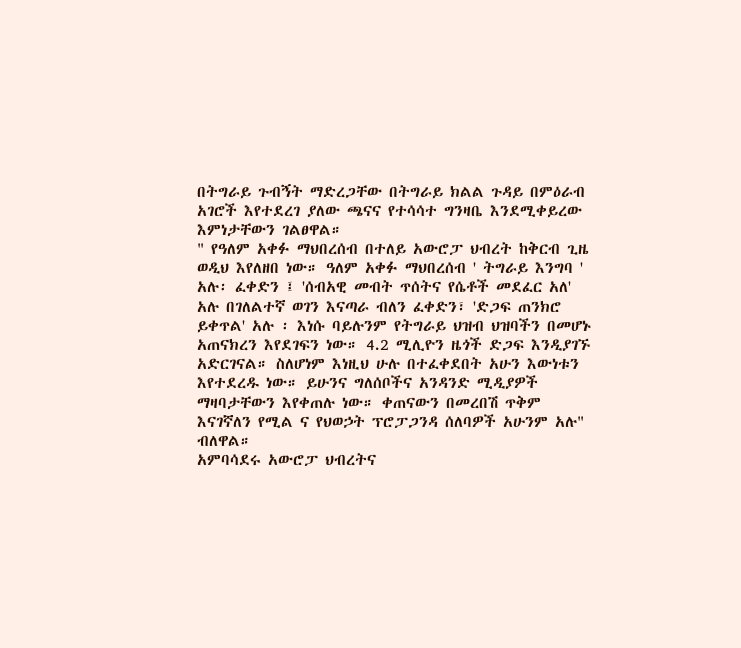በትግራይ ጉብኝት ማድረጋቸው በትግራይ ክልል ጉዳይ በምዕራብ አገሮች እየተደረገ ያለው ጫናና የተሳሳተ ግንዛቤ እንደሚቀይረው እምነታቸውን ገልፀዋል።
" የዓለም አቀፉ ማህበረሰብ በተለይ አውሮፓ ህብረት ከቅርብ ጊዜ ወዲህ እየለዘበ ነው። ዓለም አቀፉ ማህበረሰብ ' ትግራይ እንግባ ' አሉ፡ ፈቀድን ፤ 'ሰብአዊ መብት ጥሰትና የሴቶች መደፈር አለ' አሉ በገለልተኛ ወገን እናጣራ ብለን ፈቀድን፣ 'ድጋፍ ጠንክሮ ይቀጥል' አሉ ፡ እነሱ ባይሉንም የትግራይ ህዝብ ህዝባችን በመሆኑ አጠናክረን እየደገፍን ነው። 4.2 ሚሊዮን ዜጎች ድጋፍ እንዲያገኙ አድርገናል። ስለሆነም እነዚህ ሁሉ በተፈቀደበት አሁን እውነቱን እየተደረዱ ነው። ይሁንና ግለሰቦችና አንዳንድ ሚዲያዎች ማዛባታቸውን እየቀጠሉ ነው። ቀጠናውን በመረበሽ ጥቅም እናገኛለን የሚል ና የህወኃት ፕሮፓጋንዳ ሰለባዎች አሁንም አሉ" ብለዋል።
አምባሳደሩ አውሮፓ ህብረትና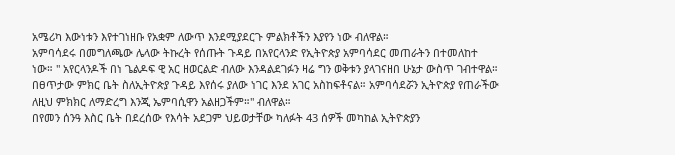አሜሪካ እውነቱን እየተገነዘቡ የአቋም ለውጥ እንደሚያደርጉ ምልክቶችን እያየን ነው ብለዋል።
አምባሳደሩ በመግለጫው ሌላው ትኩረት የሰጡት ጉዳይ በአየርላንድ የኢትዮጵያ አምባሳደር መጠራትን በተመለከተ ነው። " አየርላንዶች በነ ጌልዶፍ ዊ አር ዘወርልድ ብለው እንዳልደገፉን ዛሬ ግን ወቅቱን ያላገናዘበ ሁኔታ ውስጥ ገብተዋል። በፀጥታው ምክር ቤት ስለኢትዮጵያ ጉዳይ እየሰሩ ያለው ነገር እንደ አገር አስከፍቶናል። አምባሳደሯን ኢትዮጵያ የጠራችው ለዚህ ምክክር ለማድረግ እንጂ ኤምባሲዋን አልዘጋችም።" ብለዋል።
በየመን ሰንዓ እስር ቤት በደረሰው የእሳት አደጋም ህይወታቸው ካለፉት 43 ሰዎች መካከል ኢትዮጵያን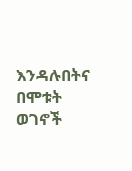እንዳሉበትና በሞቱት ወገኖች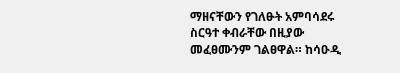ማዘናቸውን የገለፁት አምባሳደሩ ስርዓተ ቀብራቸው በዚያው መፈፀሙንም ገልፀዋል። ከሳዑዲ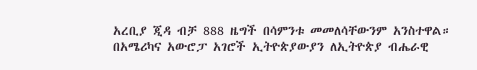አረቢያ ጂዳ ብቻ 888 ዜግች በሳምንቱ መመለሳቸውንም አንስተዋል።
በአሜሪካና አውሮፓ አገሮች ኢትዮጵያውያን ለኢትዮጵያ ብሔራዊ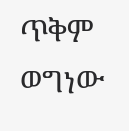ጥቅም ወግነው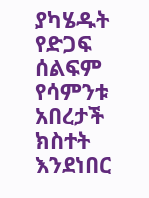ያካሄዱት የድጋፍ ሰልፍም የሳምንቱ አበረታች ክስተት እንደነበር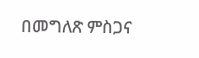በመግለጽ ምስጋና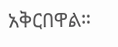አቅርበዋል።